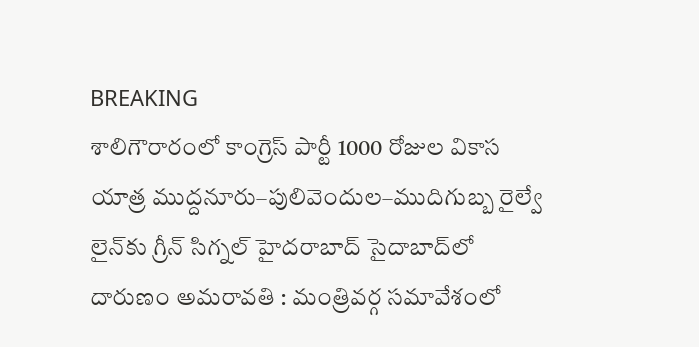BREAKING
శాలిగౌరారంలో కాంగ్రెస్ పార్టీ 1000 రోజుల వికాస యాత్ర ముద్దనూరు–పులివెందుల–ముదిగుబ్బ రైల్వే లైన్‌కు గ్రీన్ సిగ్నల్ హైదరాబాద్ సైదాబాద్‌లో దారుణం అమరావతి : మంత్రివర్గ సమావేశంలో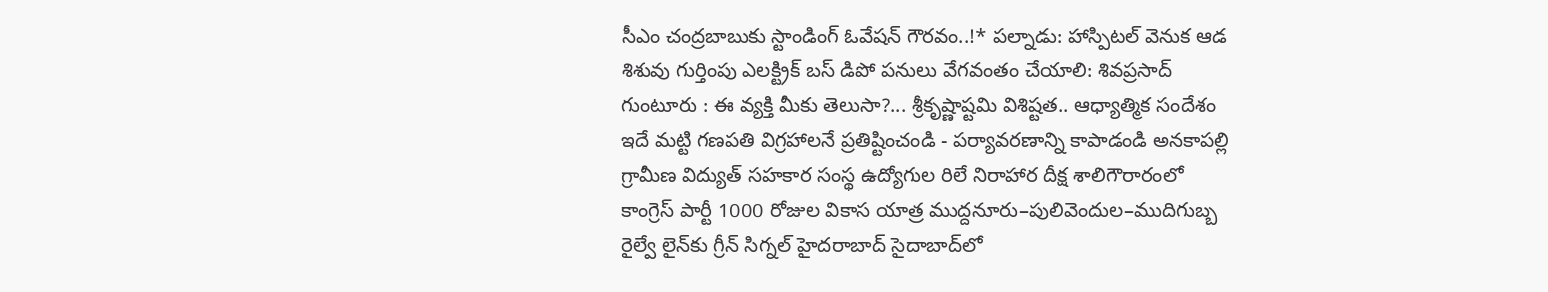సీఎం చంద్రబాబుకు స్టాండింగ్ ఓవేషన్ గౌరవం..!* పల్నాడు: హాస్పిటల్ వెనుక ఆడ శిశువు గుర్తింపు ఎలక్ట్రిక్ బస్ డిపో పనులు వేగవంతం చేయాలి: శివప్రసాద్ గుంటూరు : ఈ వ్యక్తి మీకు తెలుసా?... శ్రీకృష్ణాష్టమి విశిష్టత.. ఆధ్యాత్మిక సందేశం ఇదే మట్టి గణపతి విగ్రహాలనే ప్రతిష్టించండి - పర్యావరణాన్ని కాపాడండి అనకాపల్లి గ్రామీణ విద్యుత్ సహకార సంస్థ ఉద్యోగుల రిలే నిరాహార దీక్ష శాలిగౌరారంలో కాంగ్రెస్ పార్టీ 1000 రోజుల వికాస యాత్ర ముద్దనూరు–పులివెందుల–ముదిగుబ్బ రైల్వే లైన్‌కు గ్రీన్ సిగ్నల్ హైదరాబాద్ సైదాబాద్‌లో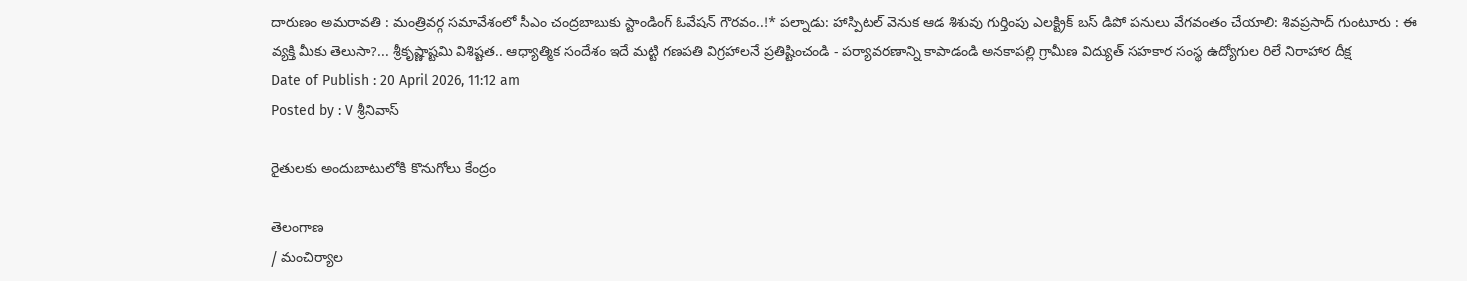దారుణం అమరావతి : మంత్రివర్గ సమావేశంలో సీఎం చంద్రబాబుకు స్టాండింగ్ ఓవేషన్ గౌరవం..!* పల్నాడు: హాస్పిటల్ వెనుక ఆడ శిశువు గుర్తింపు ఎలక్ట్రిక్ బస్ డిపో పనులు వేగవంతం చేయాలి: శివప్రసాద్ గుంటూరు : ఈ వ్యక్తి మీకు తెలుసా?... శ్రీకృష్ణాష్టమి విశిష్టత.. ఆధ్యాత్మిక సందేశం ఇదే మట్టి గణపతి విగ్రహాలనే ప్రతిష్టించండి - పర్యావరణాన్ని కాపాడండి అనకాపల్లి గ్రామీణ విద్యుత్ సహకార సంస్థ ఉద్యోగుల రిలే నిరాహార దీక్ష
Date of Publish : 20 April 2026, 11:12 am
Posted by : V శ్రీనివాస్

రైతులకు అందుబాటులోకి కొనుగోలు కేంద్రం

తెలంగాణ
/ మంచిర్యాల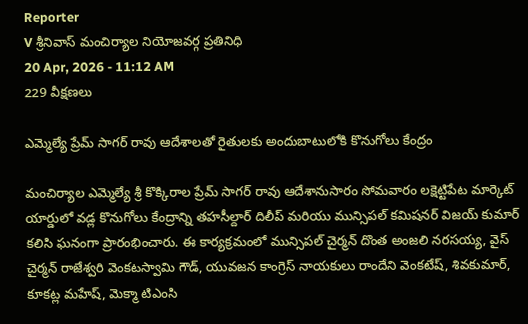Reporter
V శ్రీనివాస్ మంచిర్యాల నియోజవర్గ ప్రతినిధి
20 Apr, 2026 - 11:12 AM
229 వీక్షణలు

ఎమ్మెల్యే ప్రేమ్ సాగర్ రావు ఆదేశాలతో రైతులకు అందుబాటులోకి కొనుగోలు కేంద్రం

మంచిర్యాల ఎమ్మెల్యే శ్రీ కొక్కిరాల ప్రేమ్ సాగర్ రావు ఆదేశానుసారం సోమవారం లక్షెట్టిపేట మార్కెట్ యార్డులో వడ్ల కొనుగోలు కేంద్రాన్ని తహసీల్దార్ దిలీప్ మరియు మున్సిపల్ కమిషనర్ విజయ్ కుమార్ కలిసి ఘనంగా ప్రారంభించారు. ఈ కార్యక్రమంలో మున్సిపల్ చైర్మన్ దొంత అంజలి నరసయ్య, వైస్ చైర్మన్ రాజేశ్వరి వెంకటస్వామి గౌడ్, యువజన కాంగ్రెస్ నాయకులు రాందేని వెంకటేష్, శివకుమార్, కూకట్ల మహేష్, మెక్మా టిఎంసి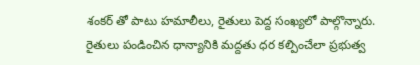శంకర్ తో పాటు హమాలీలు, రైతులు పెద్ద సంఖ్యలో పాల్గొన్నారు. రైతులు పండించిన ధాన్యానికి మద్దతు ధర కల్పించేలా ప్రభుత్వ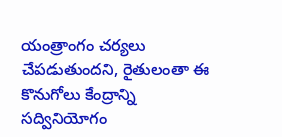యంత్రాంగం చర్యలు చేపడుతుందని, రైతులంతా ఈ కొనుగోలు కేంద్రాన్ని సద్వినియోగం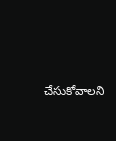చేసుకోవాలని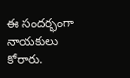ఈ సందర్భంగా నాయకులు కోరారు.